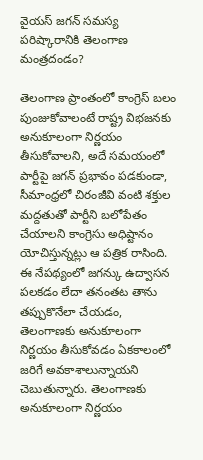వైయస్ జగన్ సమస్య పరిష్కారానికి తెలంగాణ మంత్రదండం?

తెలంగాణ ప్రాంతంలో కాంగ్రెస్ బలం పుంజుకోవాలంటే రాష్ట్ర విభజనకు అనుకూలంగా నిర్ణయం తీసుకోవాలని, అదే సమయంలో పార్టీపై జగన్ ప్రభావం పడకుండా, సీమాంధ్రలో చిరంజీవి వంటి శక్తుల మద్దతుతో పార్టీని బలోపేతం చేయాలని కాంగ్రెసు అధిష్టానం యోచిస్తున్నట్లు ఆ పత్రిక రాసింది. ఈ నేపథ్యంలో జగన్కు ఉద్వాసన పలకడం లేదా తనంతట తాను తప్పుకొనేలా చేయడం, తెలంగాణకు అనుకూలంగా నిర్ణయం తీసుకోవడం ఏకకాలంలో జరిగే అవకాశాలున్నాయని చెబుతున్నారు. తెలంగాణకు అనుకూలంగా నిర్ణయం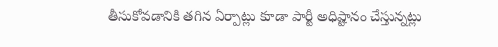తీసుకోవడానికి తగిన ఏర్పాట్లు కూడా పార్టీ అధిష్టానం చేస్తున్నట్లు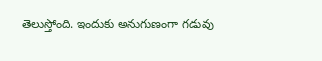తెలుస్తోంది. ఇందుకు అనుగుణంగా గడువు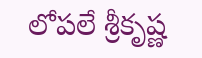లోపలే శ్రీకృష్ణ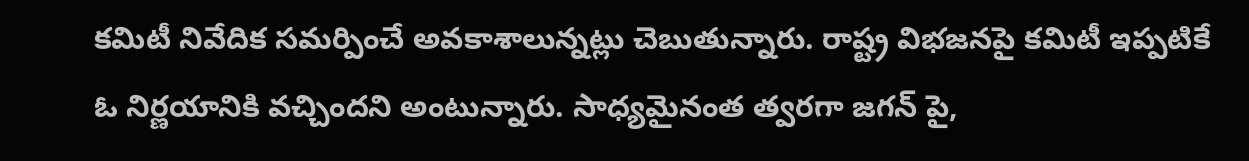కమిటీ నివేదిక సమర్పించే అవకాశాలున్నట్లు చెబుతున్నారు. రాష్ట్ర విభజనపై కమిటీ ఇప్పటికే ఓ నిర్ణయానికి వచ్చిందని అంటున్నారు. సాధ్యమైనంత త్వరగా జగన్ పై,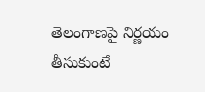తెలంగాణపై నిర్ణయం తీసుకుంటే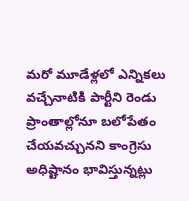మరో మూడేళ్లలో ఎన్నికలు వచ్చేనాటికి పార్టీని రెండు ప్రాంతాల్లోనూ బలోపేతం చేయవచ్చునని కాంగ్రెసు అధిష్టానం భావిస్తున్నట్లు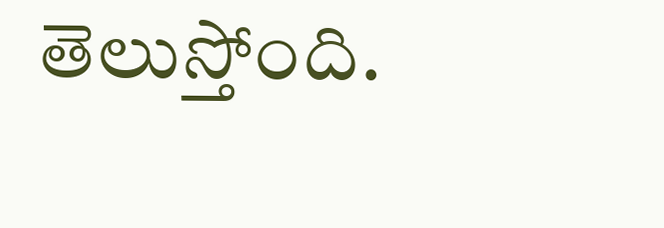తెలుస్తోంది.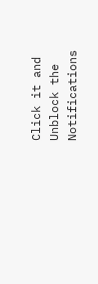Click it and Unblock the Notifications